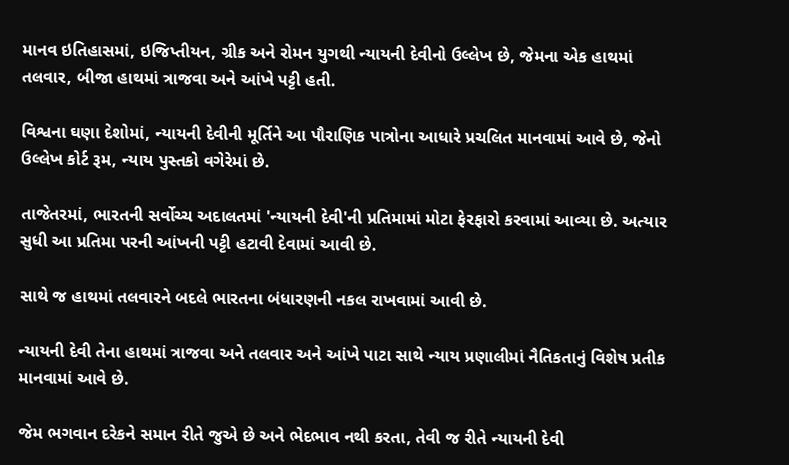માનવ ઇતિહાસમાં, ઇજિપ્તીયન, ગ્રીક અને રોમન યુગથી ન્યાયની દેવીનો ઉલ્લેખ છે, જેમના એક હાથમાં તલવાર, બીજા હાથમાં ત્રાજવા અને આંખે પટ્ટી હતી.

વિશ્વના ઘણા દેશોમાં, ન્યાયની દેવીની મૂર્તિને આ પૌરાણિક પાત્રોના આધારે પ્રચલિત માનવામાં આવે છે, જેનો ઉલ્લેખ કોર્ટ રૂમ, ન્યાય પુસ્તકો વગેરેમાં છે.

તાજેતરમાં, ભારતની સર્વોચ્ચ અદાલતમાં 'ન્યાયની દેવી'ની પ્રતિમામાં મોટા ફેરફારો કરવામાં આવ્યા છે. અત્યાર સુધી આ પ્રતિમા પરની આંખની પટ્ટી હટાવી દેવામાં આવી છે.

સાથે જ હાથમાં તલવારને બદલે ભારતના બંધારણની નકલ રાખવામાં આવી છે.

ન્યાયની દેવી તેના હાથમાં ત્રાજવા અને તલવાર અને આંખે પાટા સાથે ન્યાય પ્રણાલીમાં નૈતિકતાનું વિશેષ પ્રતીક માનવામાં આવે છે.

જેમ ભગવાન દરેકને સમાન રીતે જુએ છે અને ભેદભાવ નથી કરતા, તેવી જ રીતે ન્યાયની દેવી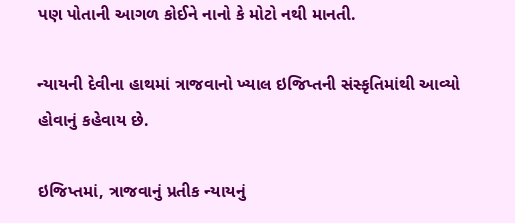પણ પોતાની આગળ કોઈને નાનો કે મોટો નથી માનતી.

ન્યાયની દેવીના હાથમાં ત્રાજવાનો ખ્યાલ ઇજિપ્તની સંસ્કૃતિમાંથી આવ્યો હોવાનું કહેવાય છે.

ઇજિપ્તમાં, ત્રાજવાનું પ્રતીક ન્યાયનું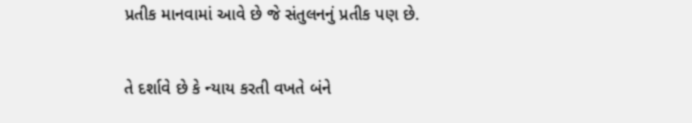પ્રતીક માનવામાં આવે છે જે સંતુલનનું પ્રતીક પણ છે.

તે દર્શાવે છે કે ન્યાય કરતી વખતે બંને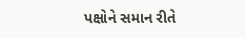પક્ષોને સમાન રીતે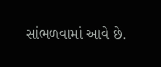સાંભળવામાં આવે છે.